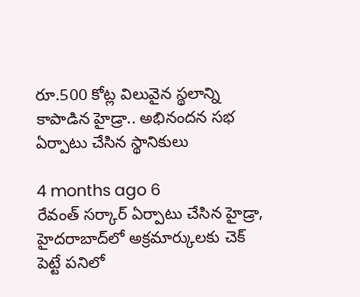రూ.500 కోట్ల విలువైన స్థలాన్ని కాపాడిన హైడ్రా.. అభినందన సభ ఏర్పాటు చేసిన స్థానికులు

4 months ago 6
రేవంత్ సర్కార్ ఏర్పాటు చేసిన హైడ్రా, హైదరాబాద్‌లో అక్రమార్కులకు చెక్ పెట్టే పనిలో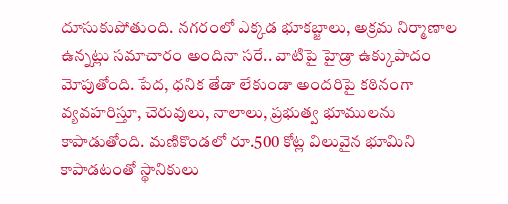దూసుకుపోతుంది. నగరంలో ఎక్కడ భూకబ్జాలు, అక్రమ నిర్మాణాల ఉన్నట్లు సమాచారం అందినా సరే.. వాటిపై హైడ్రా ఉక్కుపాదం మోపుతోంది. పేద, ధనిక తేడా లేకుండా అందరిపై కఠినంగా వ్యవహరిస్తూ, చెరువులు, నాలాలు, ప్రభుత్వ భూములను కాపాడుతోంది. మణికొండలో రూ.500 కోట్ల విలువైన భూమిని కాపాడటంతో స్థానికులు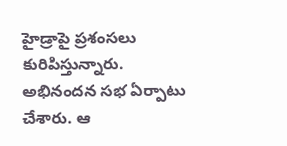హైడ్రాపై ప్రశంసలు కురిపిస్తున్నారు. అభినందన సభ ఏర్పాటు చేశారు. ఆ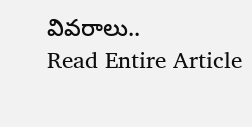వివరాలు..
Read Entire Article